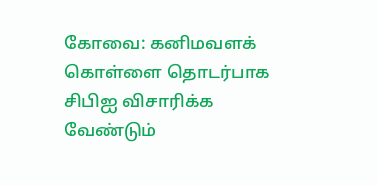கோவை: கனிமவளக் கொள்ளை தொடர்பாக சிபிஐ விசாரிக்க வேண்டும்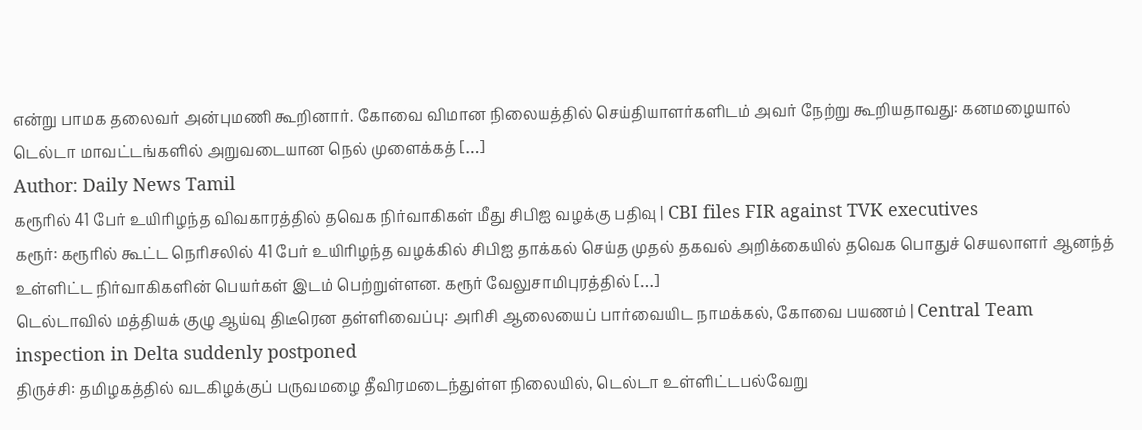என்று பாமக தலைவர் அன்புமணி கூறினார். கோவை விமான நிலையத்தில் செய்தியாளர்களிடம் அவர் நேற்று கூறியதாவது: கனமழையால் டெல்டா மாவட்டங்களில் அறுவடையான நெல் முளைக்கத் […]
Author: Daily News Tamil
கரூரில் 41 பேர் உயிரிழந்த விவகாரத்தில் தவெக நிர்வாகிகள் மீது சிபிஐ வழக்கு பதிவு | CBI files FIR against TVK executives
கரூர்: கரூரில் கூட்ட நெரிசலில் 41 பேர் உயிரிழந்த வழக்கில் சிபிஐ தாக்கல் செய்த முதல் தகவல் அறிக்கையில் தவெக பொதுச் செயலாளர் ஆனந்த் உள்ளிட்ட நிர்வாகிகளின் பெயர்கள் இடம் பெற்றுள்ளன. கரூர் வேலுசாமிபுரத்தில் […]
டெல்டாவில் மத்தியக் குழு ஆய்வு திடீரென தள்ளிவைப்பு: அரிசி ஆலையைப் பார்வையிட நாமக்கல், கோவை பயணம் | Central Team inspection in Delta suddenly postponed
திருச்சி: தமிழகத்தில் வடகிழக்குப் பருவமழை தீவிரமடைந்துள்ள நிலையில், டெல்டா உள்ளிட்டபல்வேறு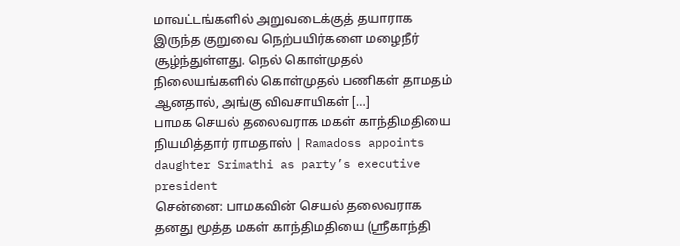மாவட்டங்களில் அறுவடைக்குத் தயாராக இருந்த குறுவை நெற்பயிர்களை மழைநீர் சூழ்ந்துள்ளது. நெல் கொள்முதல் நிலையங்களில் கொள்முதல் பணிகள் தாமதம் ஆனதால், அங்கு விவசாயிகள் […]
பாமக செயல் தலைவராக மகள் காந்திமதியை நியமித்தார் ராமதாஸ் | Ramadoss appoints daughter Srimathi as party’s executive president
சென்னை: பாமகவின் செயல் தலைவராக தனது மூத்த மகள் காந்திமதியை (ஸ்ரீகாந்தி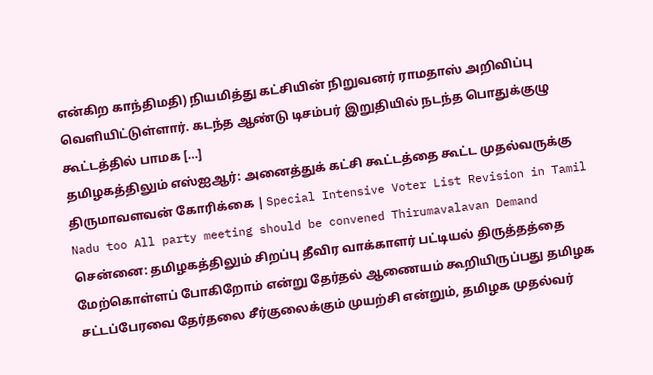என்கிற காந்திமதி) நியமித்து கட்சியின் நிறுவனர் ராமதாஸ் அறிவிப்பு வெளியிட்டுள்ளார். கடந்த ஆண்டு டிசம்பர் இறுதியில் நடந்த பொதுக்குழு கூட்டத்தில் பாமக […]
தமிழகத்திலும் எஸ்ஐஆர்: அனைத்துக் கட்சி கூட்டத்தை கூட்ட முதல்வருக்கு திருமாவளவன் கோரிக்கை | Special Intensive Voter List Revision in Tamil Nadu too All party meeting should be convened Thirumavalavan Demand
சென்னை: தமிழகத்திலும் சிறப்பு தீவிர வாக்காளர் பட்டியல் திருத்தத்தை மேற்கொள்ளப் போகிறோம் என்று தேர்தல் ஆணையம் கூறியிருப்பது தமிழக சட்டப்பேரவை தேர்தலை சீர்குலைக்கும் முயற்சி என்றும், தமிழக முதல்வர்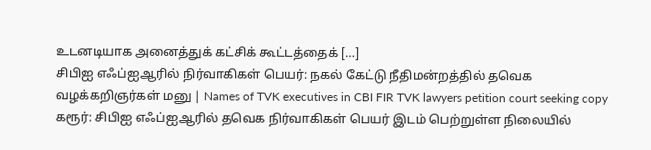உடனடியாக அனைத்துக் கட்சிக் கூட்டத்தைக் […]
சிபிஐ எஃப்ஐஆரில் நிர்வாகிகள் பெயர்: நகல் கேட்டு நீதிமன்றத்தில் தவெக வழக்கறிஞர்கள் மனு | Names of TVK executives in CBI FIR TVK lawyers petition court seeking copy
கரூர்: சிபிஐ எஃப்ஐஆரில் தவெக நிர்வாகிகள் பெயர் இடம் பெற்றுள்ள நிலையில்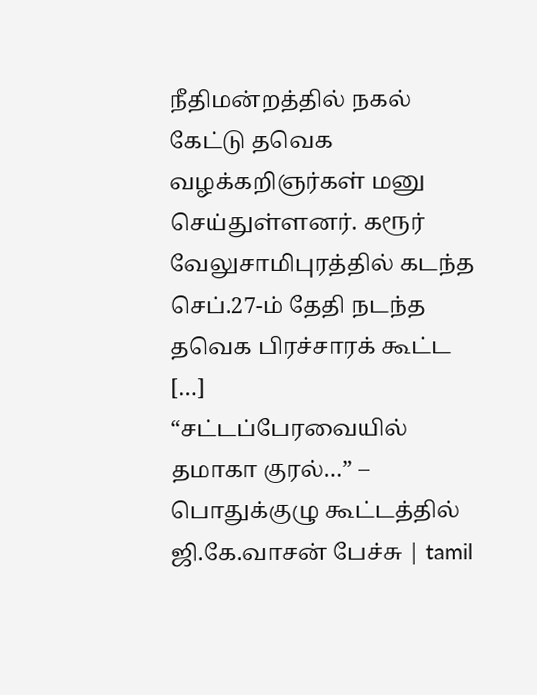நீதிமன்றத்தில் நகல் கேட்டு தவெக வழக்கறிஞர்கள் மனு செய்துள்ளனர். கரூர் வேலுசாமிபுரத்தில் கடந்த செப்.27-ம் தேதி நடந்த தவெக பிரச்சாரக் கூட்ட […]
“சட்டப்பேரவையில் தமாகா குரல்…” – பொதுக்குழு கூட்டத்தில் ஜி.கே.வாசன் பேச்சு | tamil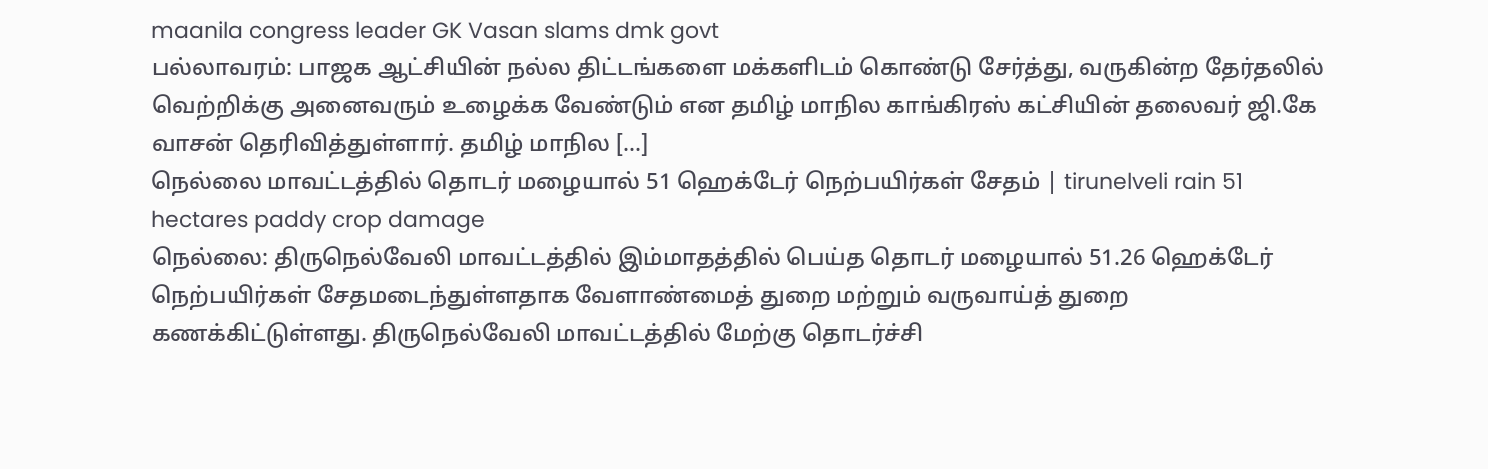maanila congress leader GK Vasan slams dmk govt
பல்லாவரம்: பாஜக ஆட்சியின் நல்ல திட்டங்களை மக்களிடம் கொண்டு சேர்த்து, வருகின்ற தேர்தலில் வெற்றிக்கு அனைவரும் உழைக்க வேண்டும் என தமிழ் மாநில காங்கிரஸ் கட்சியின் தலைவர் ஜி.கே வாசன் தெரிவித்துள்ளார். தமிழ் மாநில […]
நெல்லை மாவட்டத்தில் தொடர் மழையால் 51 ஹெக்டேர் நெற்பயிர்கள் சேதம் | tirunelveli rain 51 hectares paddy crop damage
நெல்லை: திருநெல்வேலி மாவட்டத்தில் இம்மாதத்தில் பெய்த தொடர் மழையால் 51.26 ஹெக்டேர் நெற்பயிர்கள் சேதமடைந்துள்ளதாக வேளாண்மைத் துறை மற்றும் வருவாய்த் துறை கணக்கிட்டுள்ளது. திருநெல்வேலி மாவட்டத்தில் மேற்கு தொடர்ச்சி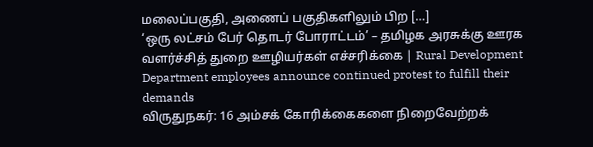மலைப்பகுதி, அணைப் பகுதிகளிலும் பிற […]
‘ஒரு லட்சம் பேர் தொடர் போராட்டம்’ – தமிழக அரசுக்கு ஊரக வளர்ச்சித் துறை ஊழியர்கள் எச்சரிக்கை | Rural Development Department employees announce continued protest to fulfill their demands
விருதுநகர்: 16 அம்சக் கோரிக்கைகளை நிறைவேற்றக்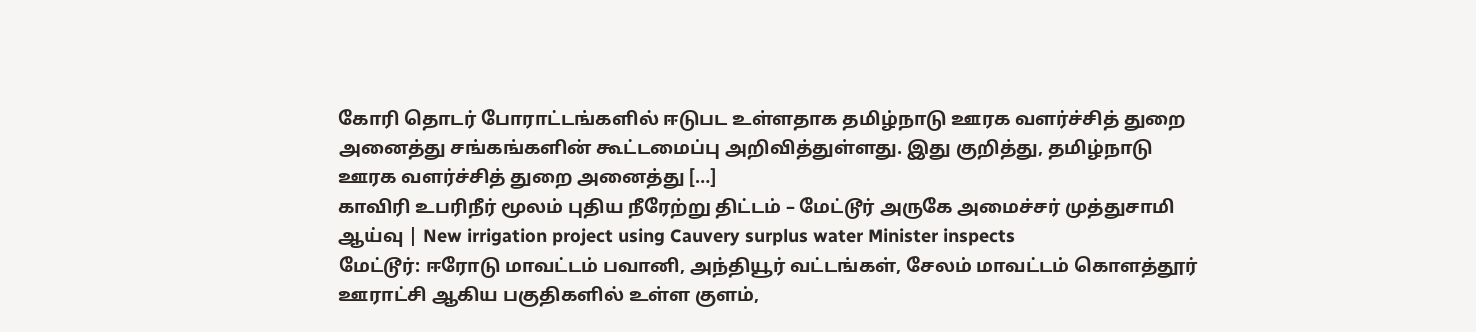கோரி தொடர் போராட்டங்களில் ஈடுபட உள்ளதாக தமிழ்நாடு ஊரக வளர்ச்சித் துறை அனைத்து சங்கங்களின் கூட்டமைப்பு அறிவித்துள்ளது. இது குறித்து, தமிழ்நாடு ஊரக வளர்ச்சித் துறை அனைத்து […]
காவிரி உபரிநீர் மூலம் புதிய நீரேற்று திட்டம் – மேட்டூர் அருகே அமைச்சர் முத்துசாமி ஆய்வு | New irrigation project using Cauvery surplus water Minister inspects
மேட்டூர்: ஈரோடு மாவட்டம் பவானி, அந்தியூர் வட்டங்கள், சேலம் மாவட்டம் கொளத்தூர் ஊராட்சி ஆகிய பகுதிகளில் உள்ள குளம்,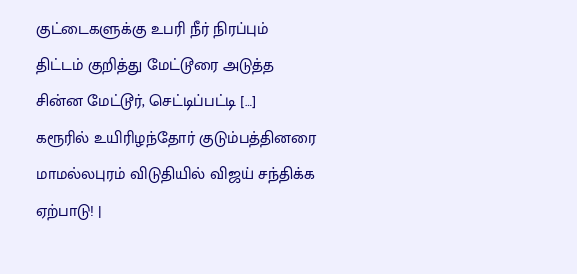குட்டைகளுக்கு உபரி நீர் நிரப்பும் திட்டம் குறித்து மேட்டூரை அடுத்த சின்ன மேட்டூர், செட்டிப்பட்டி […]
கரூரில் உயிரிழந்தோர் குடும்பத்தினரை மாமல்லபுரம் விடுதியில் விஜய் சந்திக்க ஏற்பாடு! |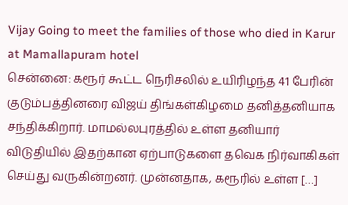Vijay Going to meet the families of those who died in Karur at Mamallapuram hotel
சென்னை: கரூர் கூட்ட நெரிசலில் உயிரிழந்த 41 பேரின் குடும்பத்தினரை விஜய் திங்கள்கிழமை தனித்தனியாக சந்திக்கிறார். மாமல்லபுரத்தில் உள்ள தனியார் விடுதியில் இதற்கான ஏற்பாடுகளை தவெக நிர்வாகிகள் செய்து வருகின்றனர். முன்னதாக, கரூரில் உள்ள […]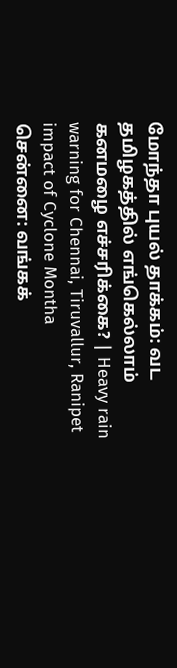மோந்தா புயல் தாக்கம்: வட தமிழகத்தில் எங்கெல்லாம் கனமழை எச்சரிக்கை? | Heavy rain warning for Chennai, Tiruvallur, Ranipet impact of Cyclone Montha
சென்னை: வங்கக்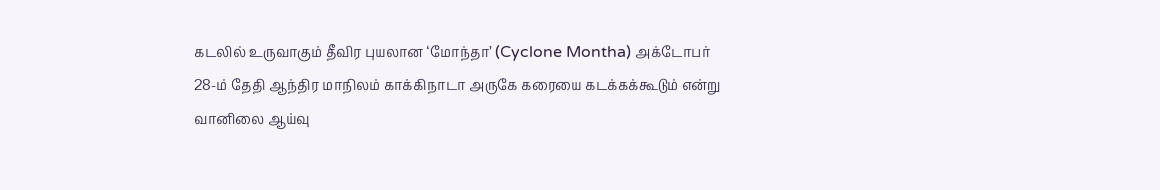கடலில் உருவாகும் தீவிர புயலான ‘மோந்தா’ (Cyclone Montha) அக்டோபர் 28-ம் தேதி ஆந்திர மாநிலம் காக்கிநாடா அருகே கரையை கடக்கக்கூடும் என்று வானிலை ஆய்வு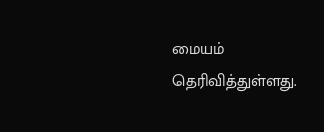மையம் தெரிவித்துள்ளது.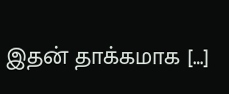இதன் தாக்கமாக […]